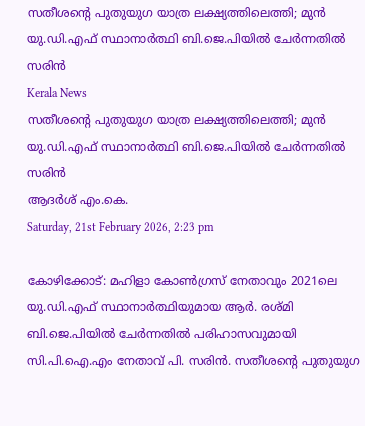സതീശന്റെ പുതുയുഗ യാത്ര ലക്ഷ്യത്തിലെത്തി; മുന്‍ യു.ഡി.എഫ് സ്ഥാനാര്‍ത്ഥി ബി.ജെ.പിയില്‍ ചേര്‍ന്നതില്‍ സരിന്‍
Kerala News
സതീശന്റെ പുതുയുഗ യാത്ര ലക്ഷ്യത്തിലെത്തി; മുന്‍ യു.ഡി.എഫ് സ്ഥാനാര്‍ത്ഥി ബി.ജെ.പിയില്‍ ചേര്‍ന്നതില്‍ സരിന്‍
ആദര്‍ശ് എം.കെ.
Saturday, 21st February 2026, 2:23 pm

കോഴിക്കോട്: മഹിളാ കോണ്‍ഗ്രസ് നേതാവും 2021ലെ യു.ഡി.എഫ് സ്ഥാനാര്‍ത്ഥിയുമായ ആര്‍. രശ്മി ബി.ജെ.പിയില്‍ ചേര്‍ന്നതില്‍ പരിഹാസവുമായി സി.പി.ഐ.എം നേതാവ് പി. സരിന്‍. സതീശന്റെ പുതുയുഗ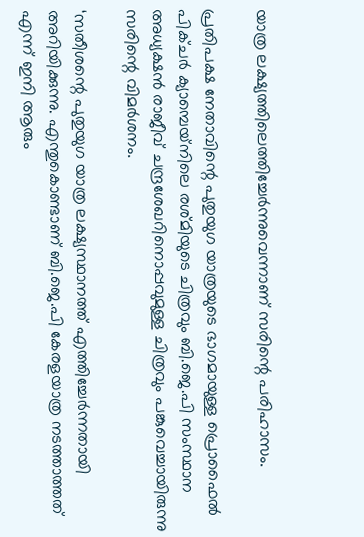യാത്ര ലക്ഷ്യത്തിലെത്തിച്ചേര്‍ന്നുവെന്നാണ് സരിന്റെ പരിഹാസം.

പ്രതിപക്ഷ നേതാവിന്റെ പുതുയുഗ യാത്രയുടെ ഭാഗമായുള്ള പ്രൊഫൈല്‍ പിക്ചര്‍ ക്യാമ്പെയ്‌നിലെ രശ്മിയുടെ ചിത്രവും ബി.ജെ.പി സംസ്ഥാന അധ്യക്ഷന്‍ രാജീവ് ചന്ദ്രശേഖറിനൊപ്പവുമുള്ള ചിത്രവും പങ്കുവെച്ചായിരുന്നു സരിന്റെ വിമര്‍ശനം.

‘സതീശന്റെ പുതുയുഗ യാത്ര ലക്ഷ്യസ്ഥാനത്ത് എത്തിച്ചേര്‍ന്നതായി അറിയിക്കുന്നു. എന്തുകൊണ്ടാണ് ബി.ജെ.പി കേരളയാത്ര നടത്താത്തത് എന്ന് ഇനി ആരും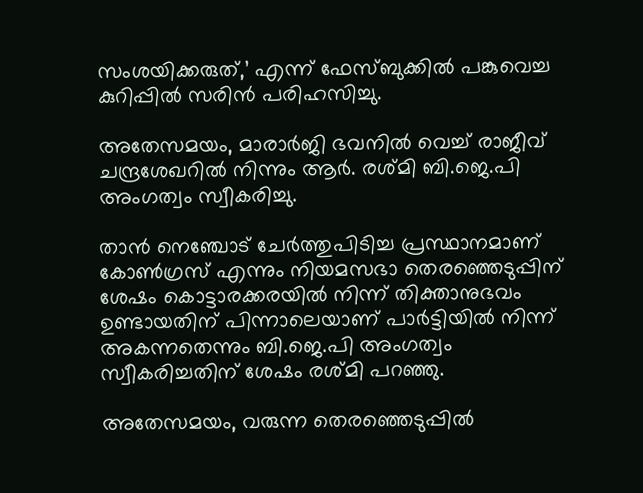സംശയിക്കരുത്,’ എന്ന് ഫേസ്ബുക്കില്‍ പങ്കുവെച്ച കുറിപ്പില്‍ സരിന്‍ പരിഹസിച്ചു.

അതേസമയം, മാരാര്‍ജി ഭവനില്‍ വെച്ച് രാജീവ് ചന്ദ്രശേഖറില്‍ നിന്നും ആര്‍. രശ്മി ബി.ജെ.പി അംഗത്വം സ്വീകരിച്ചു.

താന്‍ നെഞ്ചോട് ചേര്‍ത്തുപിടിച്ച പ്രസ്ഥാനമാണ് കോണ്‍ഗ്രസ് എന്നും നിയമസഭാ തെരഞ്ഞെടുപ്പിന് ശേഷം കൊട്ടാരക്കരയില്‍ നിന്ന് തിക്താനുഭവം ഉണ്ടായതിന് പിന്നാലെയാണ് പാര്‍ട്ടിയില്‍ നിന്ന് അകന്നതെന്നും ബി.ജെ.പി അംഗത്വം സ്വീകരിച്ചതിന് ശേഷം രശ്മി പറഞ്ഞു.

അതേസമയം, വരുന്ന തെരഞ്ഞെടുപ്പില്‍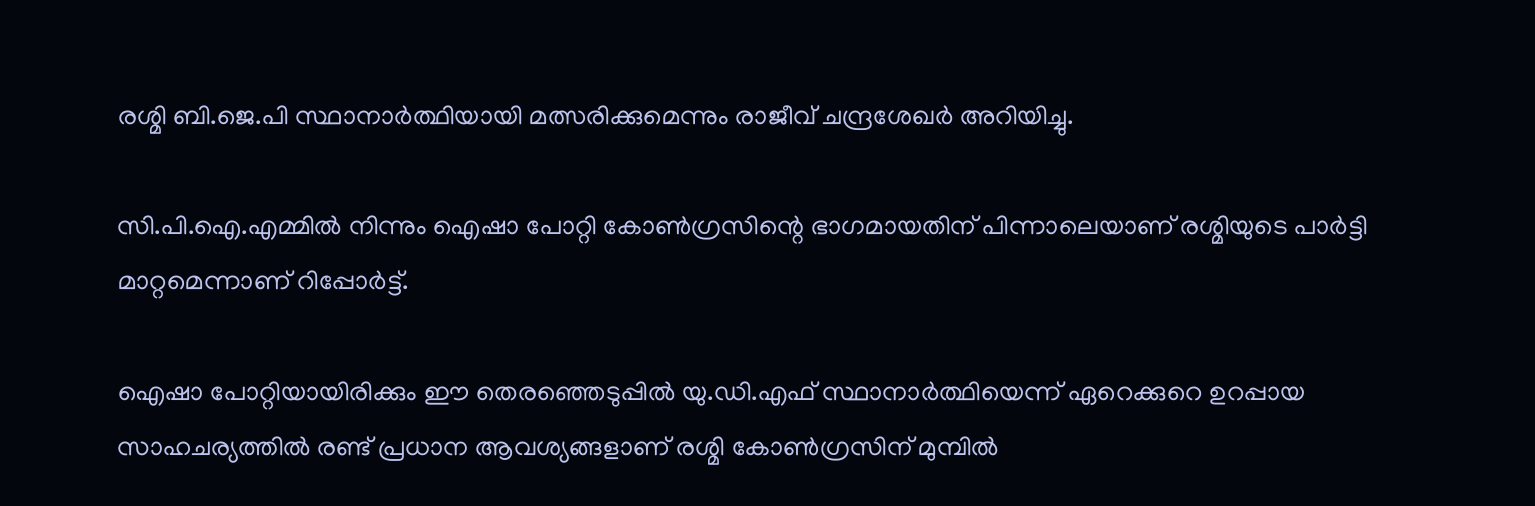രശ്മി ബി.ജെ.പി സ്ഥാനാര്‍ത്ഥിയായി മത്സരിക്കുമെന്നും രാജീവ് ചന്ദ്രശേഖര്‍ അറിയിച്ചു.

സി.പി.ഐ.എമ്മില്‍ നിന്നും ഐഷാ പോറ്റി കോണ്‍ഗ്രസിന്റെ ഭാഗമായതിന് പിന്നാലെയാണ് രശ്മിയുടെ പാര്‍ട്ടി മാറ്റമെന്നാണ് റിപ്പോര്‍ട്ട്.

ഐഷാ പോറ്റിയായിരിക്കും ഈ തെരഞ്ഞെടുപ്പില്‍ യു.ഡി.എഫ് സ്ഥാനാര്‍ത്ഥിയെന്ന് ഏറെക്കുറെ ഉറപ്പായ സാഹചര്യത്തില്‍ രണ്ട് പ്രധാന ആവശ്യങ്ങളാണ് രശ്മി കോണ്‍ഗ്രസിന് മുമ്പില്‍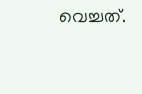വെച്ചത്.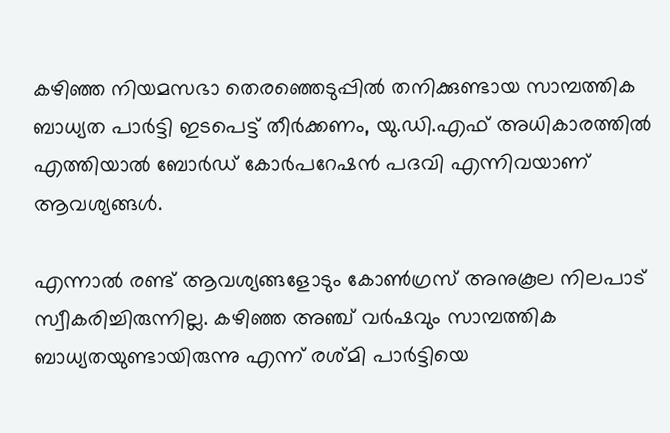കഴിഞ്ഞ നിയമസഭാ തെരഞ്ഞെടുപ്പില്‍ തനിക്കുണ്ടായ സാമ്പത്തിക ബാധ്യത പാര്‍ട്ടി ഇടപെട്ട് തീര്‍ക്കണം, യു.ഡി.എഫ് അധികാരത്തില്‍ എത്തിയാല്‍ ബോര്‍ഡ് കോര്‍പറേഷന്‍ പദവി എന്നിവയാണ് ആവശ്യങ്ങള്‍.

എന്നാല്‍ രണ്ട് ആവശ്യങ്ങളോടും കോണ്‍ഗ്രസ് അനുകൂല നിലപാട് സ്വീകരിച്ചിരുന്നില്ല. കഴിഞ്ഞ അഞ്ച് വര്‍ഷവും സാമ്പത്തിക ബാധ്യതയുണ്ടായിരുന്നു എന്ന് രശ്മി പാര്‍ട്ടിയെ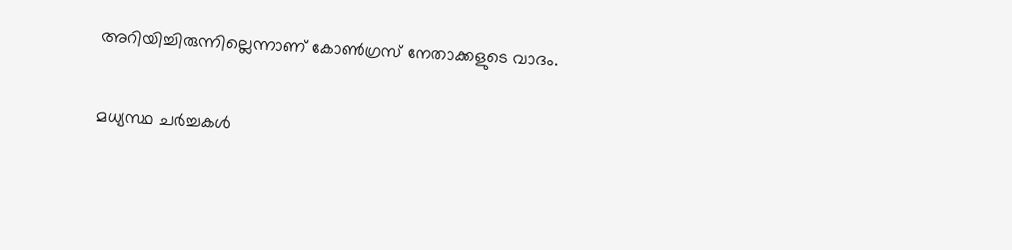അറിയിച്ചിരുന്നില്ലെന്നാണ് കോണ്‍ഗ്രസ് നേതാക്കളുടെ വാദം.

മധ്യസ്ഥ ചര്‍ച്ചകള്‍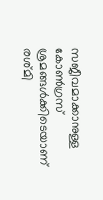സജീവമാക്കാനുള്ള കോണ്‍ഗ്രസ് ശ്രമങ്ങള്‍ക്കിടെയാണ് രശ്മി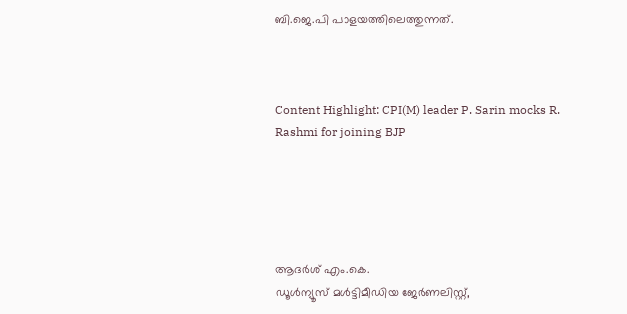ബി.ജെ.പി പാളയത്തിലെത്തുന്നത്.



Content Highlight: CPI(M) leader P. Sarin mocks R. Rashmi for joining BJP





ആദര്‍ശ് എം.കെ.
ഡൂള്‍ന്യൂസ് മള്‍ട്ടിമീഡിയ ജേര്‍ണലിസ്റ്റ്,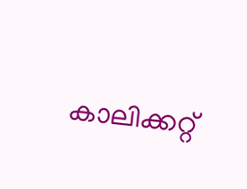കാലിക്കറ്റ്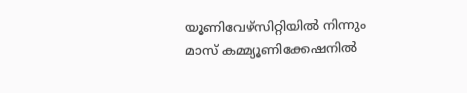യൂണിവേഴ്സിറ്റിയില്‍ നിന്നും മാസ് കമ്മ്യൂണിക്കേഷനില്‍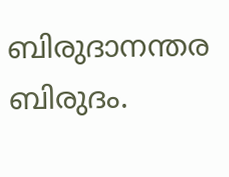ബിരുദാനന്തര ബിരുദം.